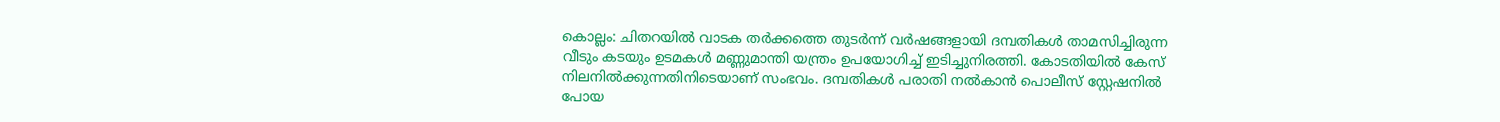കൊല്ലം: ചിതറയിൽ വാടക തർക്കത്തെ തുടർന്ന് വർഷങ്ങളായി ദമ്പതികൾ താമസിച്ചിരുന്ന വീടും കടയും ഉടമകൾ മണ്ണുമാന്തി യന്ത്രം ഉപയോഗിച്ച് ഇടിച്ചുനിരത്തി. കോടതിയിൽ കേസ് നിലനിൽക്കുന്നതിനിടെയാണ് സംഭവം. ദമ്പതികൾ പരാതി നൽകാൻ പൊലീസ് സ്റ്റേഷനിൽ പോയ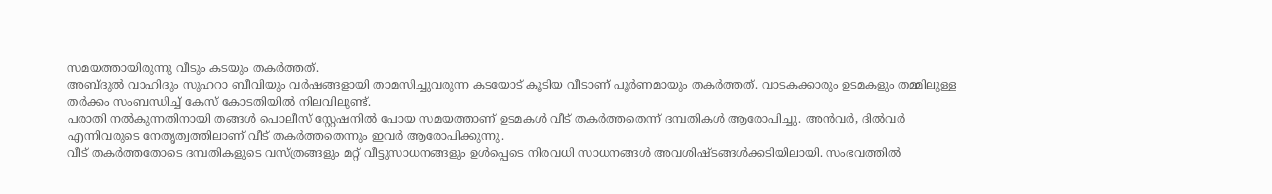സമയത്തായിരുന്നു വീടും കടയും തകർത്തത്.
അബ്ദുൽ വാഹിദും സുഹറാ ബീവിയും വർഷങ്ങളായി താമസിച്ചുവരുന്ന കടയോട് കൂടിയ വീടാണ് പൂർണമായും തകർത്തത്. വാടകക്കാരും ഉടമകളും തമ്മിലുള്ള തർക്കം സംബന്ധിച്ച് കേസ് കോടതിയിൽ നിലവിലുണ്ട്.
പരാതി നൽകുന്നതിനായി തങ്ങൾ പൊലീസ് സ്റ്റേഷനിൽ പോയ സമയത്താണ് ഉടമകൾ വീട് തകർത്തതെന്ന് ദമ്പതികൾ ആരോപിച്ചു. അൻവർ, ദിൽവർ എന്നിവരുടെ നേതൃത്വത്തിലാണ് വീട് തകർത്തതെന്നും ഇവർ ആരോപിക്കുന്നു.
വീട് തകർത്തതോടെ ദമ്പതികളുടെ വസ്ത്രങ്ങളും മറ്റ് വീട്ടുസാധനങ്ങളും ഉൾപ്പെടെ നിരവധി സാധനങ്ങൾ അവശിഷ്ടങ്ങൾക്കടിയിലായി. സംഭവത്തിൽ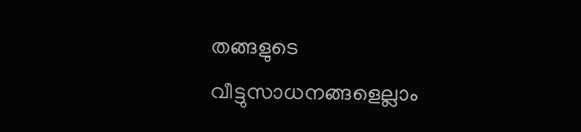തങ്ങളുടെ വീട്ടുസാധനങ്ങളെല്ലാം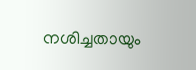നശിച്ചതായും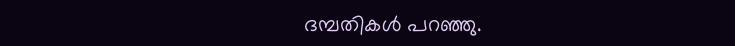ദമ്പതികൾ പറഞ്ഞു.